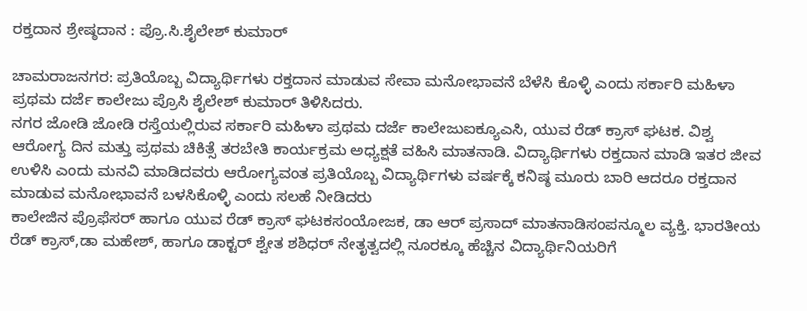ರಕ್ತದಾನ ಶ್ರೇಷ್ಠದಾನ : ಪ್ರೊ.ಸಿ.ಶೈಲೇಶ್ ಕುಮಾರ್

ಚಾಮರಾಜನಗರ: ಪ್ರತಿಯೊಬ್ಬ ವಿದ್ಯಾರ್ಥಿಗಳು ರಕ್ತದಾನ ಮಾಡುವ ಸೇವಾ ಮನೋಭಾವನೆ ಬೆಳೆಸಿ ಕೊಳ್ಳಿ ಎಂದು ಸರ್ಕಾರಿ ಮಹಿಳಾ ಪ್ರಥಮ ದರ್ಜೆ ಕಾಲೇಜು ಪ್ರೊಸಿ ಶೈಲೇಶ್ ಕುಮಾರ್ ತಿಳಿಸಿದರು.
ನಗರ ಜೋಡಿ ಜೋಡಿ ರಸ್ತೆಯಲ್ಲಿರುವ ಸರ್ಕಾರಿ ಮಹಿಳಾ ಪ್ರಥಮ ದರ್ಜೆ ಕಾಲೇಜುಐಕ್ಯೂಎಸಿ, ಯುವ ರೆಡ್ ಕ್ರಾಸ್ ಘಟಕ. ವಿಶ್ವ ಆರೋಗ್ಯ ದಿನ ಮತ್ತು ಪ್ರಥಮ ಚಿಕಿತ್ಸೆ ತರಬೇತಿ ಕಾರ್ಯಕ್ರಮ ಅಧ್ಯಕ್ಷತೆ ವಹಿಸಿ ಮಾತನಾಡಿ. ವಿದ್ಯಾರ್ಥಿಗಳು ರಕ್ತದಾನ ಮಾಡಿ ಇತರ ಜೀವ ಉಳಿಸಿ ಎಂದು ಮನವಿ ಮಾಡಿದವರು ಆರೋಗ್ಯವಂತ ಪ್ರತಿಯೊಬ್ಬ ವಿದ್ಯಾರ್ಥಿಗಳು ವರ್ಷಕ್ಕೆ ಕನಿಷ್ಠ ಮೂರು ಬಾರಿ ಆದರೂ ರಕ್ತದಾನ ಮಾಡುವ ಮನೋಭಾವನೆ ಬಳಸಿಕೊಳ್ಳಿ ಎಂದು ಸಲಹೆ ನೀಡಿದರು
ಕಾಲೇಜಿನ ಪ್ರೊಫೆಸರ್ ಹಾಗೂ ಯುವ ರೆಡ್ ಕ್ರಾಸ್ ಘಟಕಸಂಯೋಜಕ, ಡಾ ಆರ್ ಪ್ರಸಾದ್ ಮಾತನಾಡಿಸಂಪನ್ಮೂಲ ವ್ಯಕ್ತಿ. ಭಾರತೀಯ ರೆಡ್ ಕ್ರಾಸ್,ಡಾ ಮಹೇಶ್, ಹಾಗೂ ಡಾಕ್ಟರ್ ಶ್ವೇತ ಶಶಿಧರ್ ನೇತೃತ್ವದಲ್ಲಿ ನೂರಕ್ಕೂ ಹೆಚ್ಚಿನ ವಿದ್ಯಾರ್ಥಿನಿಯರಿಗೆ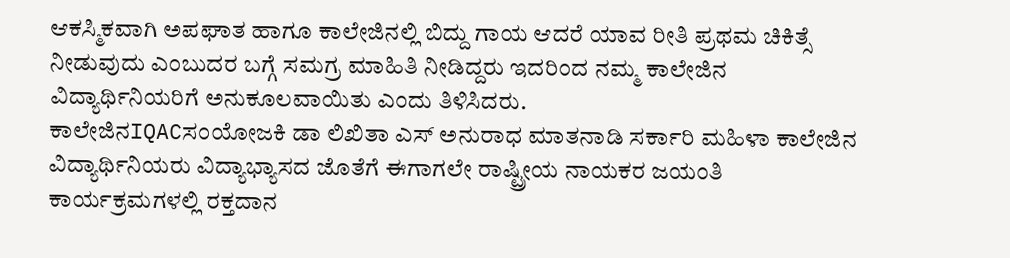ಆಕಸ್ಮಿಕವಾಗಿ ಅಪಘಾತ ಹಾಗೂ ಕಾಲೇಜಿನಲ್ಲಿ ಬಿದ್ದು ಗಾಯ ಆದರೆ ಯಾವ ರೀತಿ ಪ್ರಥಮ ಚಿಕಿತ್ಸೆ ನೀಡುವುದು ಎಂಬುದರ ಬಗ್ಗೆ ಸಮಗ್ರ ಮಾಹಿತಿ ನೀಡಿದ್ದರು ಇದರಿಂದ ನಮ್ಮ ಕಾಲೇಜಿನ ವಿದ್ಯಾರ್ಥಿನಿಯರಿಗೆ ಅನುಕೂಲವಾಯಿತು ಎಂದು ತಿಳಿಸಿದರು.
ಕಾಲೇಜಿನIQACಸಂಯೋಜಕಿ ಡಾ ಲಿಖಿತಾ ಎಸ್ ಅನುರಾಧ ಮಾತನಾಡಿ ಸರ್ಕಾರಿ ಮಹಿಳಾ ಕಾಲೇಜಿನ ವಿದ್ಯಾರ್ಥಿನಿಯರು ವಿದ್ಯಾಭ್ಯಾಸದ ಜೊತೆಗೆ ಈಗಾಗಲೇ ರಾಷ್ಟ್ರೀಯ ನಾಯಕರ ಜಯಂತಿ ಕಾರ್ಯಕ್ರಮಗಳಲ್ಲಿ ರಕ್ತದಾನ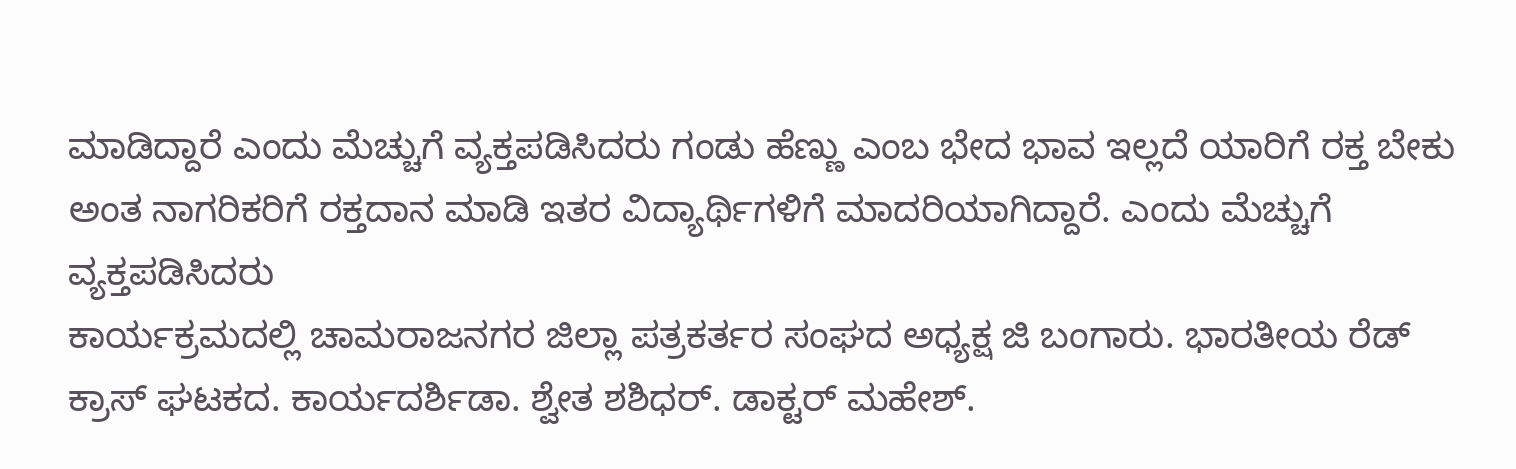ಮಾಡಿದ್ದಾರೆ ಎಂದು ಮೆಚ್ಚುಗೆ ವ್ಯಕ್ತಪಡಿಸಿದರು ಗಂಡು ಹೆಣ್ಣು ಎಂಬ ಭೇದ ಭಾವ ಇಲ್ಲದೆ ಯಾರಿಗೆ ರಕ್ತ ಬೇಕು ಅಂತ ನಾಗರಿಕರಿಗೆ ರಕ್ತದಾನ ಮಾಡಿ ಇತರ ವಿದ್ಯಾರ್ಥಿಗಳಿಗೆ ಮಾದರಿಯಾಗಿದ್ದಾರೆ. ಎಂದು ಮೆಚ್ಚುಗೆ ವ್ಯಕ್ತಪಡಿಸಿದರು
ಕಾರ್ಯಕ್ರಮದಲ್ಲಿ ಚಾಮರಾಜನಗರ ಜಿಲ್ಲಾ ಪತ್ರಕರ್ತರ ಸಂಘದ ಅಧ್ಯಕ್ಷ ಜಿ ಬಂಗಾರು. ಭಾರತೀಯ ರೆಡ್ ಕ್ರಾಸ್ ಘಟಕದ. ಕಾರ್ಯದರ್ಶಿಡಾ. ಶ್ವೇತ ಶಶಿಧರ್. ಡಾಕ್ಟರ್ ಮಹೇಶ್.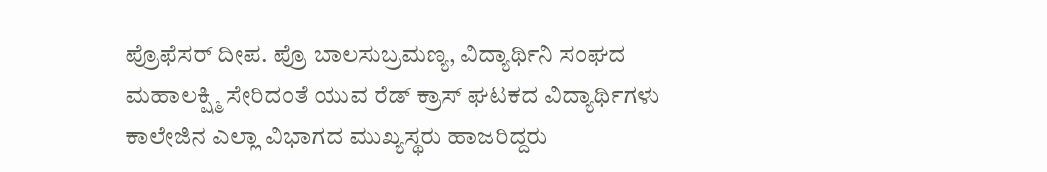ಪ್ರೊಫೆಸರ್ ದೀಪ. ಪ್ರೊ ಬಾಲಸುಬ್ರಮಣ್ಯ, ವಿದ್ಯಾರ್ಥಿನಿ ಸಂಘದ ಮಹಾಲಕ್ಷ್ಮಿ ಸೇರಿದಂತೆ ಯುವ ರೆಡ್ ಕ್ರಾಸ್ ಘಟಕದ ವಿದ್ಯಾರ್ಥಿಗಳು ಕಾಲೇಜಿನ ಎಲ್ಲಾ ವಿಭಾಗದ ಮುಖ್ಯಸ್ಥರು ಹಾಜರಿದ್ದರು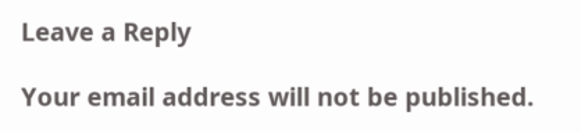Leave a Reply

Your email address will not be published.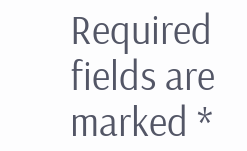Required fields are marked *